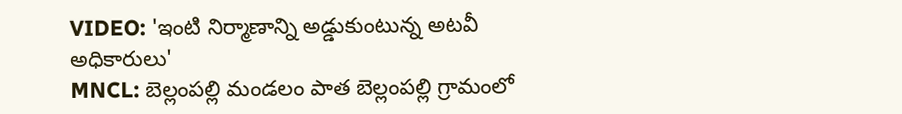VIDEO: 'ఇంటి నిర్మాణాన్ని అడ్డుకుంటున్న అటవీ అధికారులు'
MNCL: బెల్లంపల్లి మండలం పాత బెల్లంపల్లి గ్రామంలో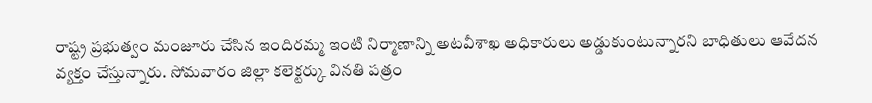రాష్ట్ర ప్రభుత్వం మంజూరు చేసిన ఇందిరమ్మ ఇంటి నిర్మాణాన్ని అటవీశాఖ అధికారులు అడ్డుకుంటున్నారని బాధితులు ఆవేదన వ్యక్తం చేస్తున్నారు. సోమవారం జిల్లా కలెక్టర్కు వినతి పత్రం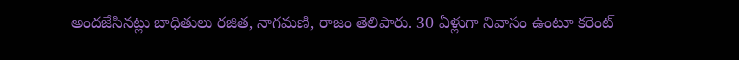అందజేసినట్లు బాధితులు రజిత, నాగమణి, రాజం తెలిపారు. 30 ఏళ్లుగా నివాసం ఉంటూ కరెంట్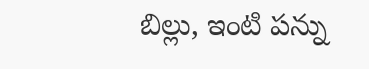బిల్లు, ఇంటి పన్ను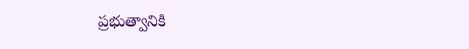ప్రభుత్వానికి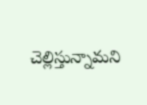చెల్లిస్తున్నామని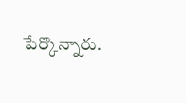పేర్కొన్నారు.